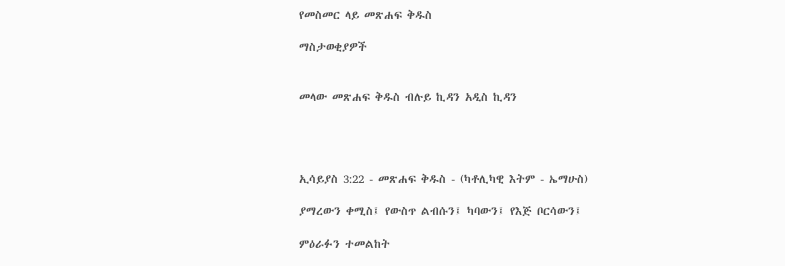የመስመር ላይ መጽሐፍ ቅዱስ

ማስታወቂያዎች


መላው መጽሐፍ ቅዱስ ብሉይ ኪዳን አዲስ ኪዳን




ኢሳይያስ 3:22 - መጽሐፍ ቅዱስ - (ካቶሊካዊ እትም - ኤማሁስ)

ያማረውን ቀሚስ፤ የውስጥ ልብሱን፤ ካባውን፤ የእጅ ቦርሳውን፤

ምዕራፉን ተመልከት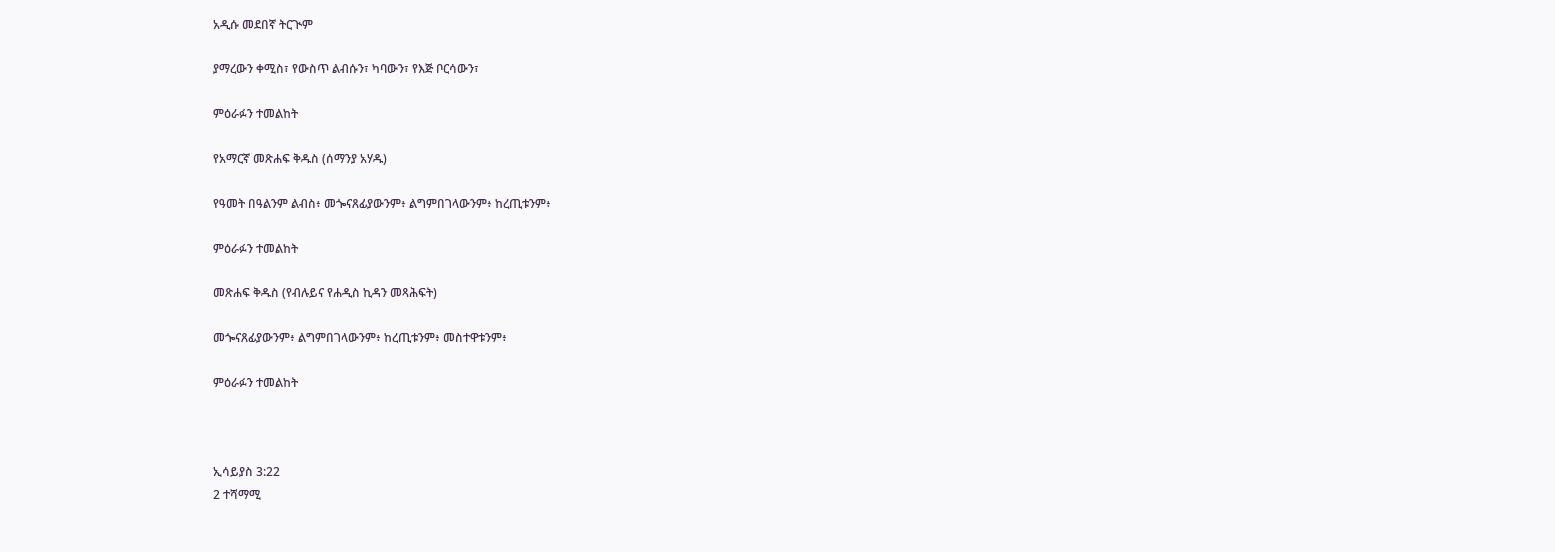አዲሱ መደበኛ ትርጒም

ያማረውን ቀሚስ፣ የውስጥ ልብሱን፣ ካባውን፣ የእጅ ቦርሳውን፣

ምዕራፉን ተመልከት

የአማርኛ መጽሐፍ ቅዱስ (ሰማንያ አሃዱ)

የዓመት በዓልንም ልብስ፥ መጐናጸፊያውንም፥ ልግምበገላውንም፥ ከረጢቱንም፥

ምዕራፉን ተመልከት

መጽሐፍ ቅዱስ (የብሉይና የሐዲስ ኪዳን መጻሕፍት)

መጐናጸፊያውንም፥ ልግምበገላውንም፥ ከረጢቱንም፥ መስተዋቱንም፥

ምዕራፉን ተመልከት



ኢሳይያስ 3:22
2 ተሻማሚ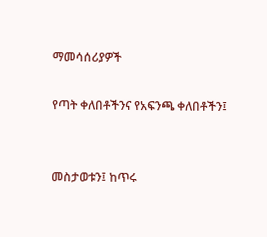ማመሳሰሪያዎች

የጣት ቀለበቶችንና የአፍንጫ ቀለበቶችን፤


መስታወቱን፤ ከጥሩ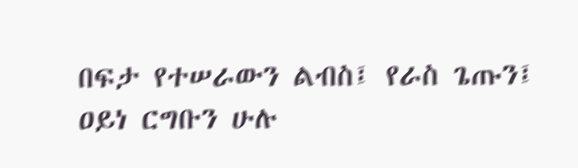በፍታ የተሠራውን ልብስ፤ የራስ ጌጡን፤ ዐይነ ርግቡን ሁሉ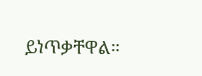ይነጥቃቸዋል።